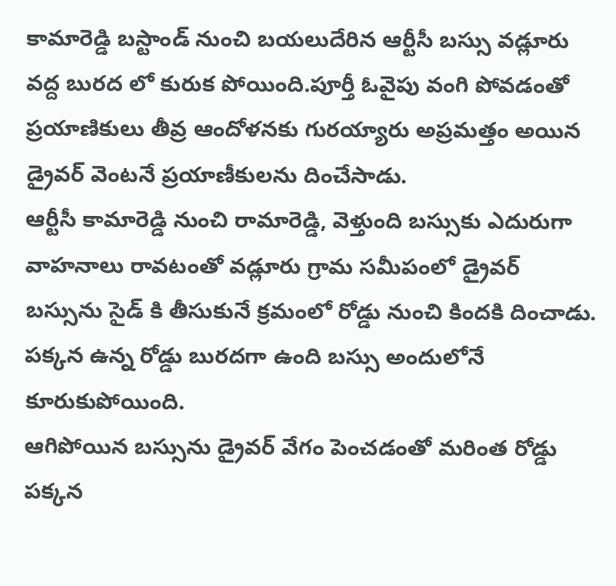కామారెడ్డి బస్టాండ్ నుంచి బయలుదేరిన ఆర్టీసీ బస్సు వడ్లూరు వద్ద బురద లో కురుక పోయింది.పూర్తీ ఓవైపు వంగి పోవడంతో ప్రయాణికులు తీవ్ర ఆందోళనకు గురయ్యారు అప్రమత్తం అయిన డ్రైవర్ వెంటనే ప్రయాణీకులను దించేసాడు.
ఆర్టీసీ కామారెడ్డి నుంచి రామారెడ్డి, వెళ్తుంది బస్సుకు ఎదురుగా వాహనాలు రావటంతో వడ్లూరు గ్రామ సమీపంలో డ్రైవర్ బస్సును సైడ్ కి తీసుకునే క్రమంలో రోడ్డు నుంచి కిందకి దించాడు. పక్కన ఉన్న రోడ్డు బురదగా ఉంది బస్సు అందులోనే కూరుకుపోయింది.
ఆగిపోయిన బస్సును డ్రైవర్ వేగం పెంచడంతో మరింత రోడ్డు పక్కన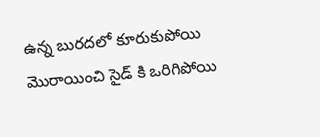ఉన్న బురదలో కూరుకుపోయి మొరాయించి సైడ్ కి ఒరిగిపోయి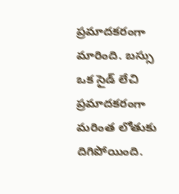ప్రమాదకరంగా మారింది. బస్సు ఒక సైడ్ లేచి ప్రమాదకరంగా మరింత లోతుకు దిగిపోయింది.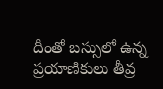దీంతో బస్సులో ఉన్న ప్రయాణికులు తీవ్ర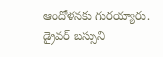ఆందోళనకు గురయ్యారు. డ్రైవర్ బస్సుని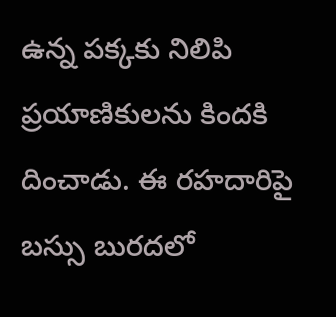ఉన్న పక్కకు నిలిపి ప్రయాణికులను కిందకి దించాడు. ఈ రహదారిపై బస్సు బురదలో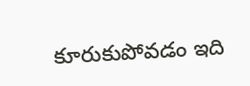కూరుకుపోవడం ఇది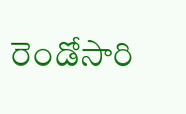రెండోసారి